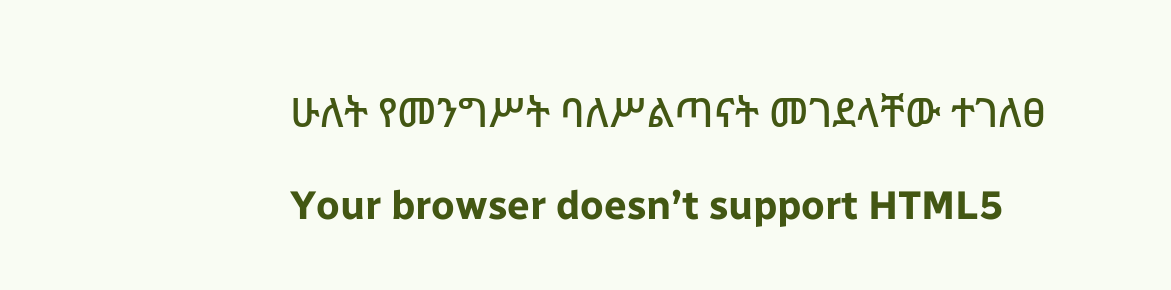ሁለት የመንግሥት ባለሥልጣናት መገደላቸው ተገለፀ

Your browser doesn’t support HTML5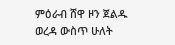ምዕራብ ሸዋ ዞን ጀልዱ ወረዳ ውስጥ ሁለት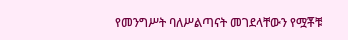የመንግሥት ባለሥልጣናት መገደላቸውን የሟቾቹ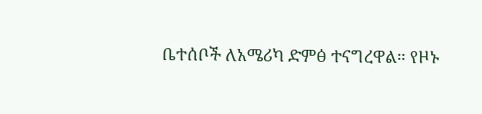ቤተሰቦች ለአሜሪካ ድምፅ ተናግረዋል። የዞኑ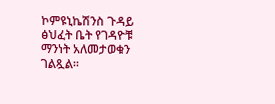ኮምዩኒኬሽንስ ጉዳይ ፅህፈት ቤት የገዳዮቹ ማንነት አለመታወቁን ገልጿል፡፡